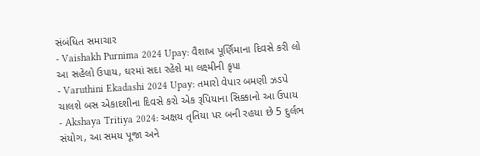સંબંધિત સમાચાર
- Vaishakh Purnima 2024 Upay: વૈશાખ પૂર્ણિમાના દિવસે કરી લો આ સહેલો ઉપાય, ઘરમાં સદા રહેશે મા લક્ષ્મીની કૃપા
- Varuthini Ekadashi 2024 Upay: તમારો વેપાર બમણી ઝડપે ચાલશે બસ એકાદશીના દિવસે કરો એક રૂપિયાના સિક્કાનો આ ઉપાય
- Akshaya Tritiya 2024: અક્ષય તૃતિયા પર બની રહયા છે 5 દુર્લભ સંયોગ, આ સમય પૂજા અને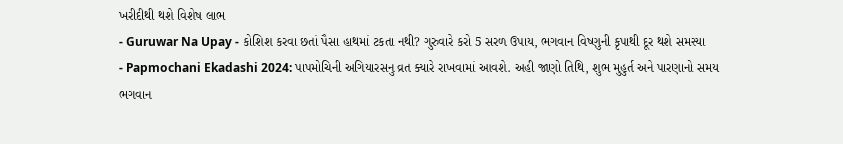ખરીદીથી થશે વિશેષ લાભ
- Guruwar Na Upay - કોશિશ કરવા છતાં પૈસા હાથમાં ટકતા નથી? ગુરુવારે કરો 5 સરળ ઉપાય, ભગવાન વિષ્ણુની કૃપાથી દૂર થશે સમસ્યા
- Papmochani Ekadashi 2024: પાપમોચિની અગિયારસનુ વ્રત ક્યારે રાખવામાં આવશે. અહી જાણો તિથિ, શુભ મુહુર્ત અને પારણાનો સમય
ભગવાન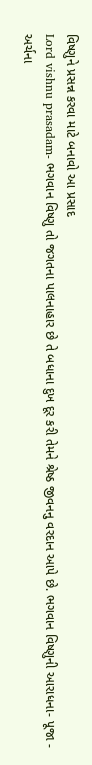વિષ્ણુને પ્રસન્ન કરવા માટે બનાવો આ પ્રસાદ
Lord vishnu prasadam- ભગવાન વિષ્ણુ તો જગતના પાલનાહાર છે તે બધાના દુખ દૂર કરી તેમને શ્રેષ્ઠ જીવનનુ વરદાન આપે છે. ભગવાન વિષ્ણુની આરાધના- પૂજા - અર્ચના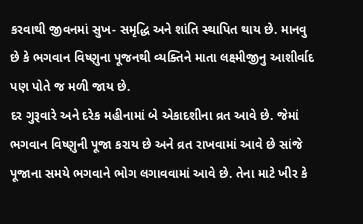કરવાથી જીવનમાં સુખ- સમૃદ્ધિ અને શાંતિ સ્થાપિત થાય છે. માનવુ છે કે ભગવાન વિષ્ણુના પૂજનથી વ્યક્તિને માતા લક્ષ્મીજીનુ આશીર્વાદ પણ પોતે જ મળી જાય છે.
દર ગુરૂવારે અને દરેક મહીનામાં બે એકાદશીના વ્રત આવે છે. જેમાં ભગવાન વિષ્ણુની પૂજા કરાય છે અને વ્રત રાખવામાં આવે છે સાંજે પૂજાના સમયે ભગવાને ભોગ લગાવવામાં આવે છે. તેના માટે ખીર કે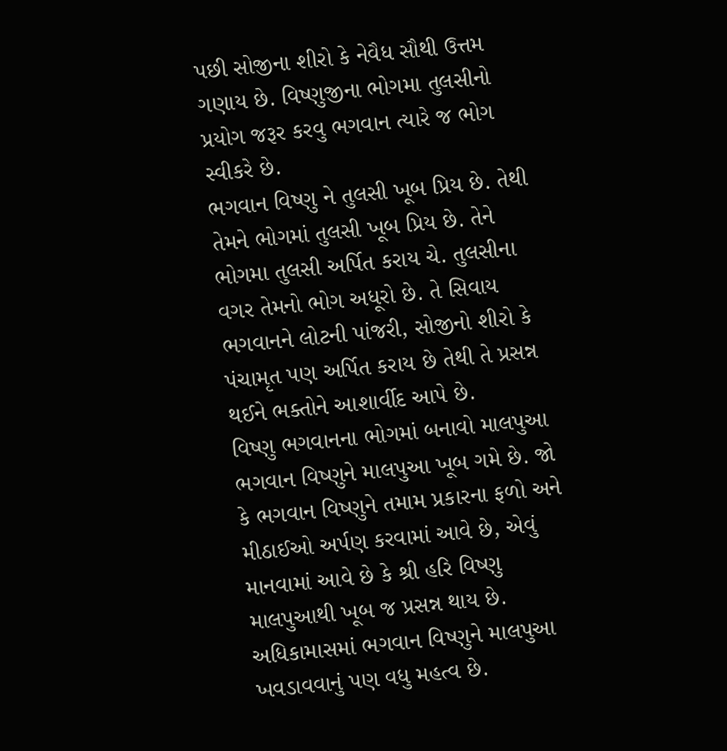પછી સોજીના શીરો કે નેવૈધ સૌથી ઉત્તમ ગણાય છે. વિષ્ણુજીના ભોગમા તુલસીનો પ્રયોગ જરૂર કરવુ ભગવાન ત્યારે જ ભોગ સ્વીકરે છે.
ભગવાન વિષ્ણુ ને તુલસી ખૂબ પ્રિય છે. તેથી તેમને ભોગમાં તુલસી ખૂબ પ્રિય છે. તેને ભોગમા તુલસી અર્પિત કરાય ચે. તુલસીના વગર તેમનો ભોગ અધૂરો છે. તે સિવાય ભગવાનને લોટની પાંજરી, સોજીનો શીરો કે પંચામૃત પણ અર્પિત કરાય છે તેથી તે પ્રસન્ન થઈને ભક્તોને આશાર્વીદ આપે છે.
વિષ્ણુ ભગવાનના ભોગમાં બનાવો માલપુઆ
ભગવાન વિષ્ણુને માલપુઆ ખૂબ ગમે છે. જો કે ભગવાન વિષ્ણુને તમામ પ્રકારના ફળો અને મીઠાઈઓ અર્પણ કરવામાં આવે છે, એવું માનવામાં આવે છે કે શ્રી હરિ વિષ્ણુ માલપુઆથી ખૂબ જ પ્રસન્ન થાય છે. અધિકામાસમાં ભગવાન વિષ્ણુને માલપુઆ ખવડાવવાનું પણ વધુ મહત્વ છે.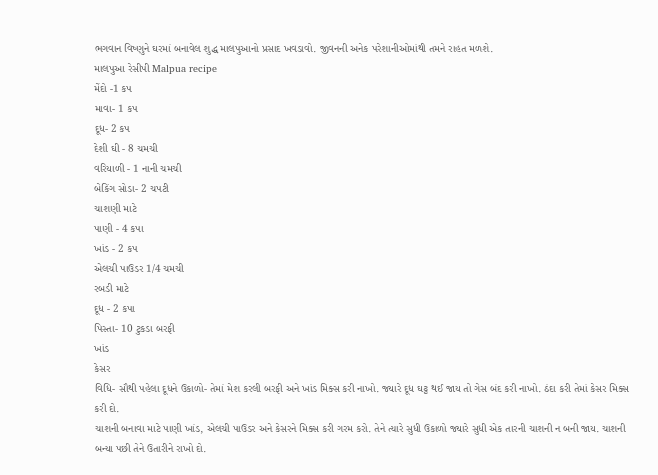ભગવાન વિષ્ણુને ઘરમાં બનાવેલ શુદ્ધ માલપુઆનો પ્રસાદ ખવડાવો. જીવનની અનેક પરેશાનીઓમાંથી તમને રાહત મળશે.
માલપુઆ રેસીપી Malpua recipe
મેંદો -1 કપ
માવા- 1 કપ
દૂધ- 2 કપ
દેશી ઘી - 8 ચમચી
વરિયાળી - 1 નાની ચમચી
બેકિંગ સોડા- 2 ચપટી
ચાશણી માટે
પાણી - 4 કપા
ખાંડ - 2 કપ
એલચી પાઉડર 1/4 ચમચી
રબડી માટે
દૂધ - 2 કપા
પિસ્તા- 10 ટુકડા બરફી
ખાંડ
કેસર
વિધિ- સૌથી પહેલા દૂધને ઉકાળો- તેમાં મેશ કરલી બરફી અને ખાંડ મિક્સ કરી નાખો. જ્યારે દૂધ ઘટ્ટ થઈ જાય તો ગેસ બંદ કરી નાખો. ઠંદા કરી તેમાં કેસર મિક્સ કરી દો.
ચાશની બનાવા માટે પાણી ખાંડ, એલચી પાઉડર અને કેસરને મિક્સ કરી ગરમ કરો. તેને ત્યારે સુધી ઉકાળો જ્યારે સુધી એક તારની ચાશની ન બની જાય. ચાશની બન્યા પછી તેને ઉતારીને રાખો દો.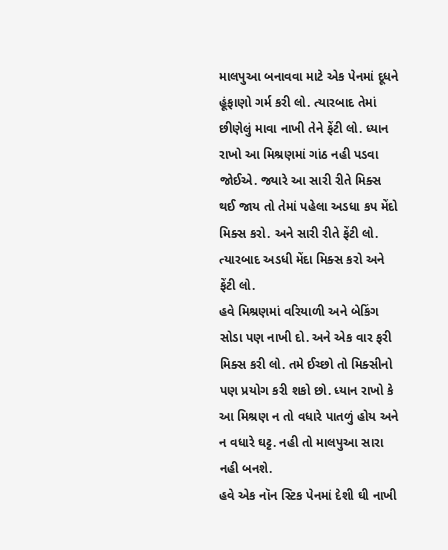માલપુઆ બનાવવા માટે એક પેનમાં દૂધને હૂંફાણો ગર્મ કરી લો. ત્યારબાદ તેમાં છીણેલું માવા નાખી તેને ફેંટી લો. ધ્યાન રાખો આ મિશ્રણમાં ગાંઠ નહી પડવા જોઈએ. જ્યારે આ સારી રીતે મિક્સ થઈ જાય તો તેમાં પહેલા અડધા કપ મેંદો મિક્સ કરો. અને સારી રીતે ફેંટી લો. ત્યારબાદ અડધી મેંદા મિક્સ કરો અને ફેંટી લો.
હવે મિશ્રણમાં વરિયાળી અને બેકિંગ સોડા પણ નાખી દો. અને એક વાર ફરી મિક્સ કરી લો. તમે ઈચ્છો તો મિક્સીનો પણ પ્રયોગ કરી શકો છો. ધ્યાન રાખો કે આ મિશ્રણ ન તો વધારે પાતળું હોય અને ન વધારે ઘટ્ટ. નહી તો માલપુઆ સારા નહી બનશે.
હવે એક નૉન સ્ટિક પેનમાં દેશી ઘી નાખી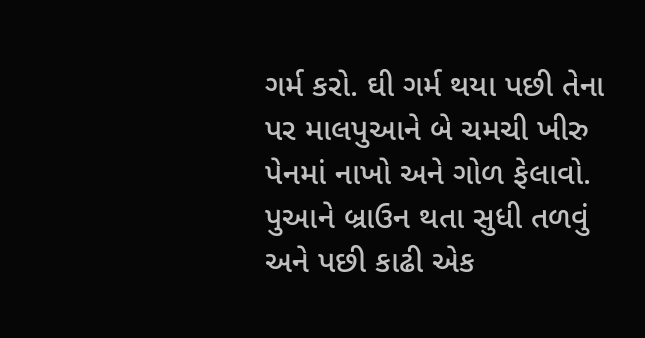ગર્મ કરો. ઘી ગર્મ થયા પછી તેના પર માલપુઆને બે ચમચી ખીરુ પેનમાં નાખો અને ગોળ ફેલાવો. પુઆને બ્રાઉન થતા સુધી તળવું અને પછી કાઢી એક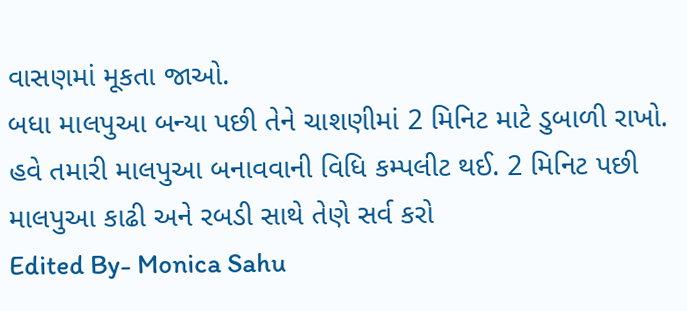વાસણમાં મૂકતા જાઓ.
બધા માલપુઆ બન્યા પછી તેને ચાશણીમાં 2 મિનિટ માટે ડુબાળી રાખો. હવે તમારી માલપુઆ બનાવવાની વિધિ કમ્પલીટ થઈ. 2 મિનિટ પછી માલપુઆ કાઢી અને રબડી સાથે તેણે સર્વ કરો
Edited By- Monica Sahu